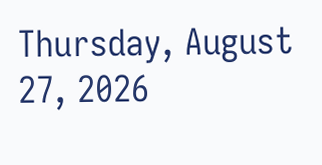Thursday, August 27, 2026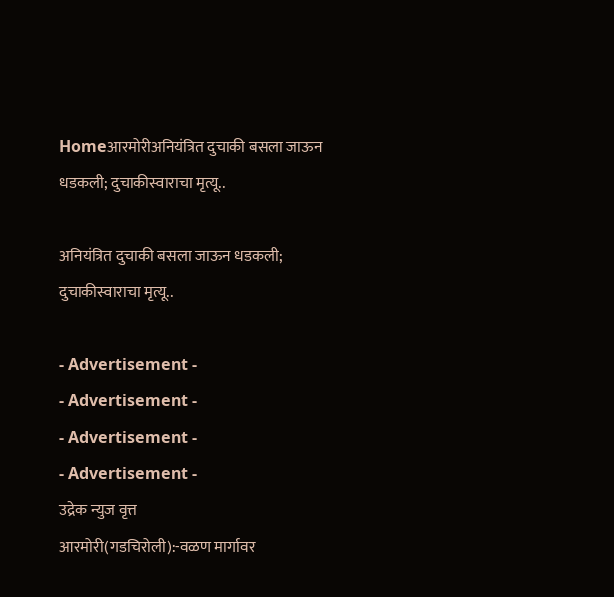Homeआरमोरीअनियंत्रित दुचाकी बसला जाऊन धडकली; दुचाकीस्वाराचा मृत्यू..

अनियंत्रित दुचाकी बसला जाऊन धडकली; दुचाकीस्वाराचा मृत्यू..

- Advertisement -
- Advertisement -
- Advertisement -
- Advertisement -
उद्रेक न्युज वृत्त
आरमोरी(गडचिरोली):-वळण मार्गावर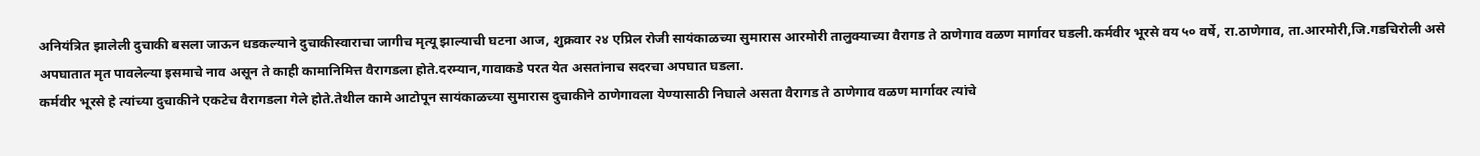अनियंत्रित झालेली दुचाकी बसला जाऊन धडकल्याने दुचाकीस्वाराचा जागीच मृत्यू झाल्याची घटना आज, शुक्रवार २४ एप्रिल रोजी सायंकाळच्या सुमारास आरमोरी तालुक्याच्या वैरागड ते ठाणेगाव वळण मार्गावर घडली.कर्मवीर भूरसे वय ५० वर्षे, रा.ठाणेगाव, ता.आरमोरी,जि.गडचिरोली असे अपघातात मृत पावलेल्या इसमाचे नाव असून ते काही कामानिमित्त वैरागडला होते.दरम्यान,गावाकडे परत येत असतांनाच सदरचा अपघात घडला.
कर्मवीर भूरसे हे त्यांच्या दुचाकीने एकटेच वैरागडला गेले होते.तेथील कामे आटोपून सायंकाळच्या सुमारास दुचाकीने ठाणेगावला येण्यासाठी निघाले असता वैरागड ते ठाणेगाव वळण मार्गावर त्यांचे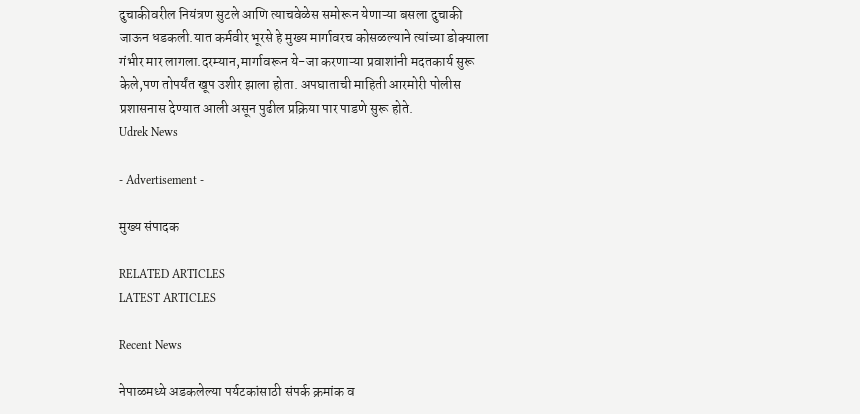दुचाकीवरील नियंत्रण सुटले आणि त्याचवेळेस समोरून येणाऱ्या बसला दुचाकी जाऊन धडकली.यात कर्मवीर भूरसे हे मुख्य मार्गावरच कोसळल्याने त्यांच्या डोक्याला गंभीर मार लागला.दरम्यान,मार्गावरून ये-जा करणाऱ्या प्रवाशांनी मदतकार्य सुरू केले,पण तोपर्यंत खूप उशीर झाला होता. अपघाताची माहिती आरमोरी पोलीस प्रशासनास देण्यात आली असून पुढील प्रक्रिया पार पाडणे सुरू होते.
Udrek News

- Advertisement -

मुख्य संपादक

RELATED ARTICLES
LATEST ARTICLES

Recent News

नेपाळमध्ये अडकलेल्या पर्यटकांसाठी संपर्क क्रमांक व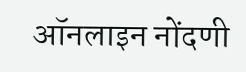ऑनलाइन नोंदणी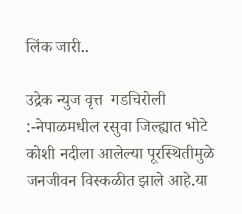लिंक जारी..

उद्रेक न्युज वृत्त  गडचिरोली :-नेपाळमधील रसुवा जिल्ह्यात भोटे कोशी नदीला आलेल्या पूरस्थितीमुळे जनजीवन विस्कळीत झाले आहे.या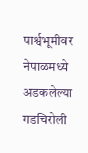पार्श्वभूमीवर नेपाळमध्ये अडकलेल्या गडचिरोली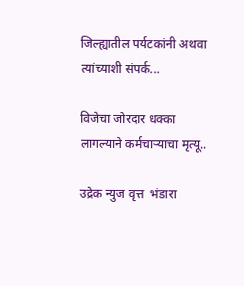जिल्ह्यातील पर्यटकांनी अथवा त्यांच्याशी संपर्क...

विजेचा जोरदार धक्का लागल्याने कर्मचाऱ्याचा मृत्यू..

उद्रेक न्युज वृत्त  भंडारा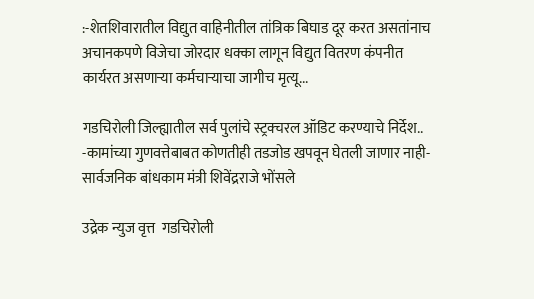:-शेतशिवारातील विद्युत वाहिनीतील तांत्रिक बिघाड दूर करत असतांनाच अचानकपणे विजेचा जोरदार धक्का लागून विद्युत वितरण कंपनीत कार्यरत असणाऱ्या कर्मचाऱ्याचा जागीच मृत्यू...

गडचिरोली जिल्ह्यातील सर्व पुलांचे स्ट्रक्चरल ऑडिट करण्याचे निर्देश.. -कामांच्या गुणवत्तेबाबत कोणतीही तडजोड खपवून घेतली जाणार नाही- सार्वजनिक बांधकाम मंत्री शिवेंद्रराजे भोंसले

उद्रेक न्युज वृत्त  गडचिरोली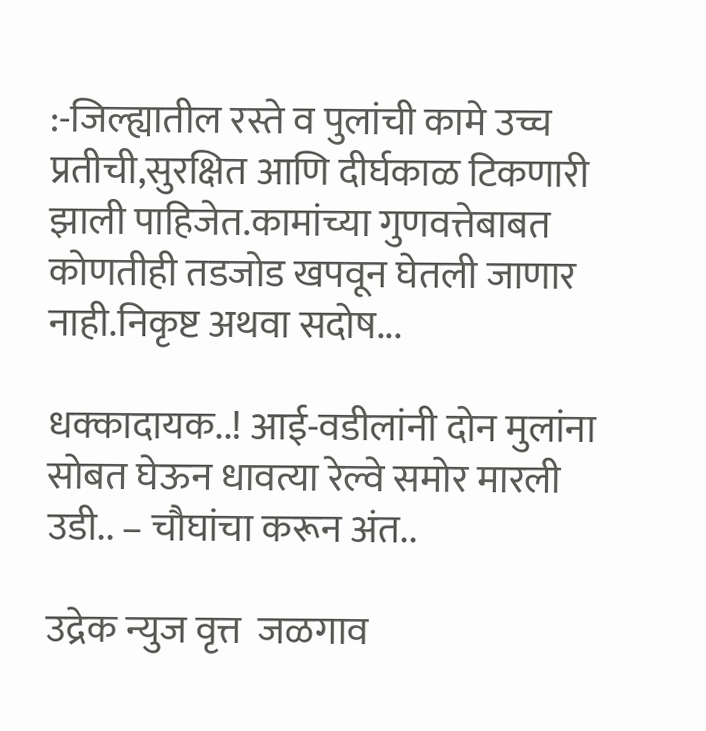:-जिल्ह्यातील रस्ते व पुलांची कामे उच्च प्रतीची,सुरक्षित आणि दीर्घकाळ टिकणारी झाली पाहिजेत.कामांच्या गुणवत्तेबाबत कोणतीही तडजोड खपवून घेतली जाणार नाही.निकृष्ट अथवा सदोष...

धक्कादायक..! आई-वडीलांनी दोन मुलांना सोबत घेऊन धावत्या रेल्वे समोर मारली उडी.. – चौघांचा करून अंत..

उद्रेक न्युज वृत्त  जळगाव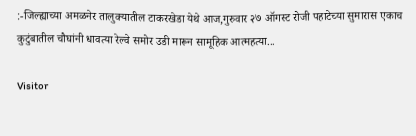:-जिल्ह्याच्या अमळनेर तालुक्यातील टाकरखेडा येथे आज,गुरुवार २७ ऑगस्ट रोजी पहाटेच्या सुमारास एकाच कुटुंबातील चौघांनी धावत्या रेल्वे समोर उडी मारून सामूहिक आत्महत्या...

Visitor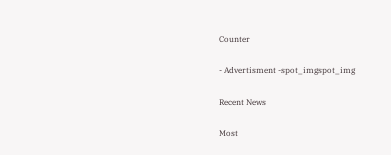Counter

- Advertisment -spot_imgspot_img

Recent News

Most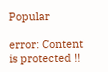Popular

error: Content is protected !!